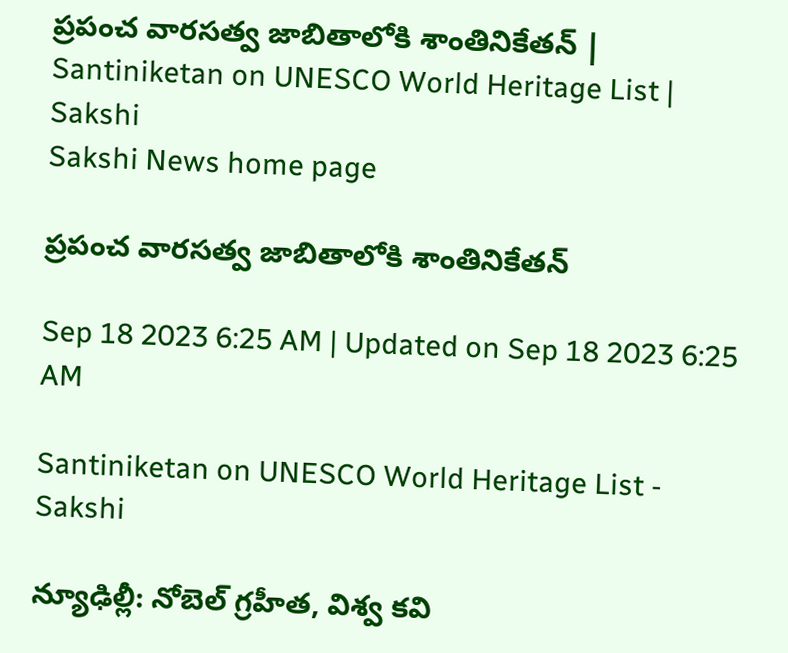ప్రపంచ వారసత్వ జాబితాలోకి శాంతినికేతన్‌ | Santiniketan on UNESCO World Heritage List | Sakshi
Sakshi News home page

ప్రపంచ వారసత్వ జాబితాలోకి శాంతినికేతన్‌

Sep 18 2023 6:25 AM | Updated on Sep 18 2023 6:25 AM

Santiniketan on UNESCO World Heritage List - Sakshi

న్యూఢిల్లీ: నోబెల్‌ గ్రహీత, విశ్వ కవి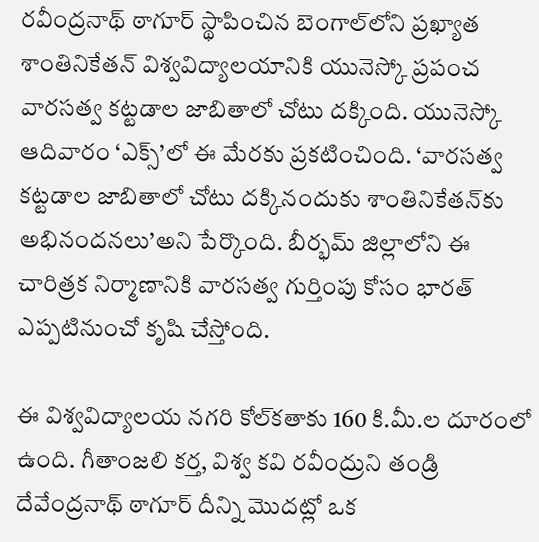రవీంద్రనాథ్‌ ఠాగూర్‌ స్థాపించిన బెంగాల్‌లోని ప్రఖ్యాత శాంతినికేతన్‌ విశ్వవిద్యాలయానికి యునెస్కో ప్రపంచ వారసత్వ కట్టడాల జాబితాలో చోటు దక్కింది. యునెస్కో ఆదివారం ‘ఎక్స్‌’లో ఈ మేరకు ప్రకటించింది. ‘వారసత్వ కట్టడాల జాబితాలో చోటు దక్కినందుకు శాంతినికేతన్‌కు అభినందనలు’అని పేర్కొంది. బీర్భమ్‌ జిల్లాలోని ఈ చారిత్రక నిర్మాణానికి వారసత్వ గుర్తింపు కోసం భారత్‌ ఎప్పటినుంచో కృషి చేస్తోంది.

ఈ విశ్వవిద్యాలయ నగరి కోల్‌కతాకు 160 కి.మీ.ల దూరంలో ఉంది. గీతాంజలి కర్త, విశ్వ కవి రవీంద్రుని తండ్రి దేవేంద్రనాథ్‌ ఠాగూర్‌ దీన్ని మొదట్లో ఒక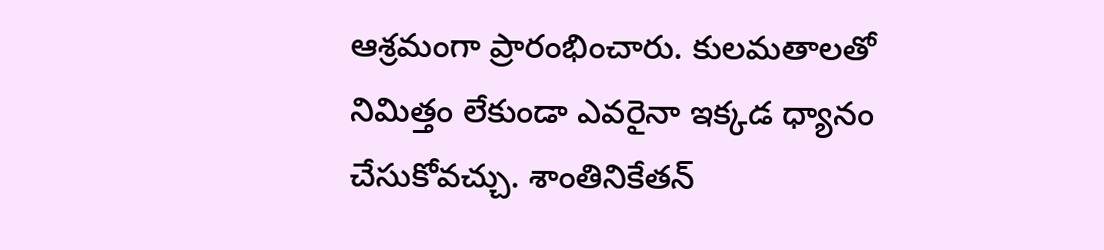ఆశ్రమంగా ప్రారంభించారు. కులమతాలతో నిమిత్తం లేకుండా ఎవరైనా ఇక్కడ ధ్యానం చేసుకోవచ్చు. శాంతినికేతన్‌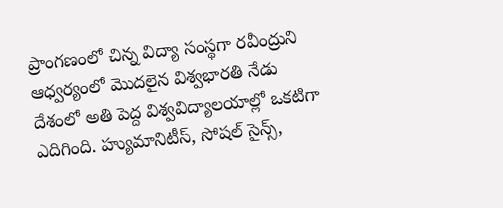ప్రాంగణంలో చిన్న విద్యా సంస్థగా రవీంద్రుని ఆధ్వర్యంలో మొదలైన విశ్వభారతి నేడు దేశంలో అతి పెద్ద విశ్వవిద్యాలయాల్లో ఒకటిగా ఎదిగింది. హ్యుమానిటీస్, సోషల్‌ సైన్స్,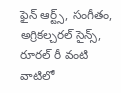ఫైన్‌ ఆర్ట్స్, సంగీతం, అగ్రికల్చరల్‌ సైన్స్, రూరల్‌ రీ వంటి వాటిలో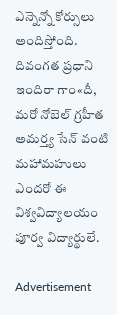ఎన్నెన్నో కోర్సులు అందిస్తోంది. దివంగత ప్రధాని ఇందిరా గాం«దీ, మరో నోబెల్‌ గ్రహీత అమర్త్య సేన్‌ వంటి మహామహులు ఎందరో ఈ విశ్వవిద్యాలయం పూర్వ విద్యార్థులే.

Advertisement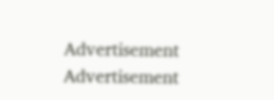Advertisement
Advertisement